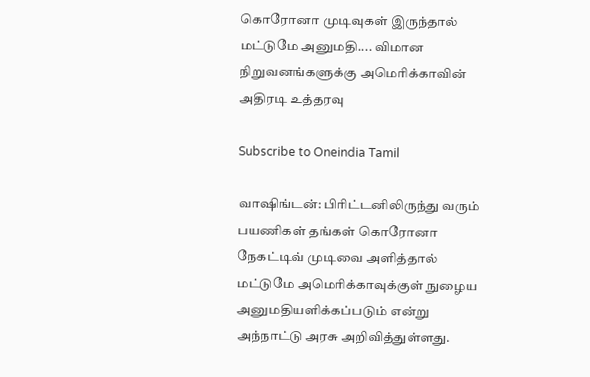கொரோனா முடிவுகள் இருந்தால் மட்டுமே அனுமதி.... விமான நிறுவனங்களுக்கு அமெரிக்காவின் அதிரடி உத்தரவு

Subscribe to Oneindia Tamil

வாஷிங்டன்: பிரிட்டனிலிருந்து வரும் பயணிகள் தங்கள் கொரோனா நேகட்டிவ் முடிவை அளித்தால் மட்டுமே அமெரிக்காவுக்குள் நுழைய அனுமதியளிக்கப்படும் என்று அந்நாட்டு அரசு அறிவித்துள்ளது.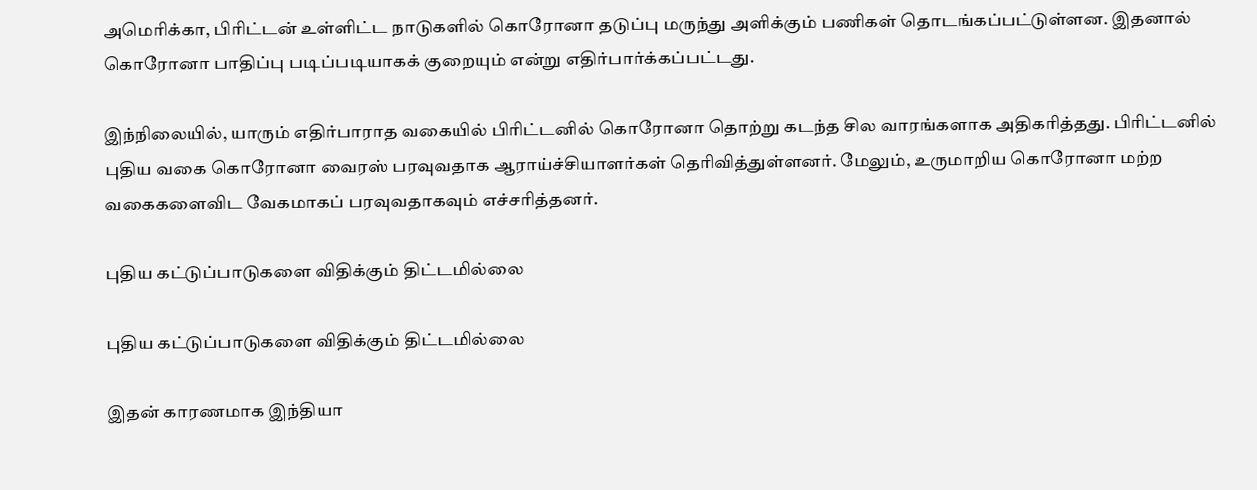அமெரிக்கா, பிரிட்டன் உள்ளிட்ட நாடுகளில் கொரோனா தடுப்பு மருந்து அளிக்கும் பணிகள் தொடங்கப்பட்டுள்ளன. இதனால் கொரோனா பாதிப்பு படிப்படியாகக் குறையும் என்று எதிர்பார்க்கப்பட்டது.

இந்நிலையில், யாரும் எதிர்பாராத வகையில் பிரிட்டனில் கொரோனா தொற்று கடந்த சில வாரங்களாக அதிகரித்தது. பிரிட்டனில் புதிய வகை கொரோனா வைரஸ் பரவுவதாக ஆராய்ச்சியாளர்கள் தெரிவித்துள்ளனர். மேலும், உருமாறிய கொரோனா மற்ற வகைகளைவிட வேகமாகப் பரவுவதாகவும் எச்சரித்தனர்.

புதிய கட்டுப்பாடுகளை விதிக்கும் திட்டமில்லை

புதிய கட்டுப்பாடுகளை விதிக்கும் திட்டமில்லை

இதன் காரணமாக இந்தியா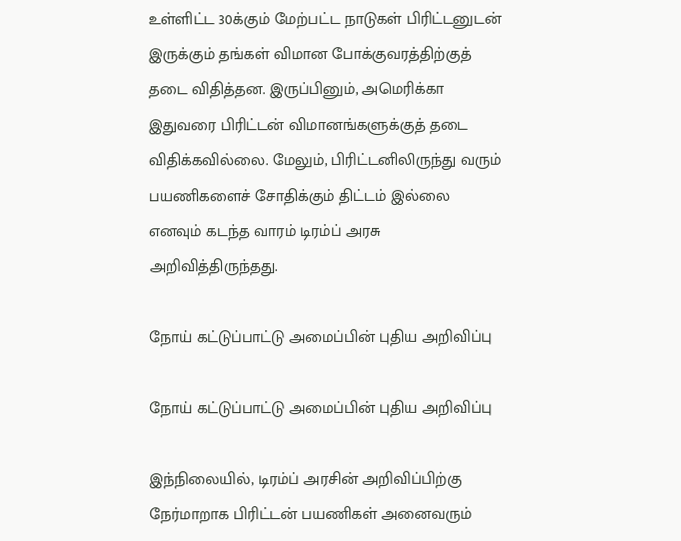உள்ளிட்ட 30க்கும் மேற்பட்ட நாடுகள் பிரிட்டனுடன் இருக்கும் தங்கள் விமான போக்குவரத்திற்குத் தடை விதித்தன. இருப்பினும், அமெரிக்கா இதுவரை பிரிட்டன் விமானங்களுக்குத் தடை விதிக்கவில்லை. மேலும், பிரிட்டனிலிருந்து வரும் பயணிகளைச் சோதிக்கும் திட்டம் இல்லை எனவும் கடந்த வாரம் டிரம்ப் அரசு அறிவித்திருந்தது.

நோய் கட்டுப்பாட்டு அமைப்பின் புதிய அறிவிப்பு

நோய் கட்டுப்பாட்டு அமைப்பின் புதிய அறிவிப்பு

இந்நிலையில், டிரம்ப் அரசின் அறிவிப்பிற்கு நேர்மாறாக பிரிட்டன் பயணிகள் அனைவரும்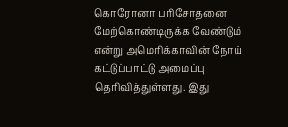கொரோனா பரிசோதனை மேற்கொண்டிருக்க வேண்டும் என்று அமெரிக்காவின் நோய் கட்டுப்பாட்டு அமைப்பு தெரிவித்துள்ளது. இது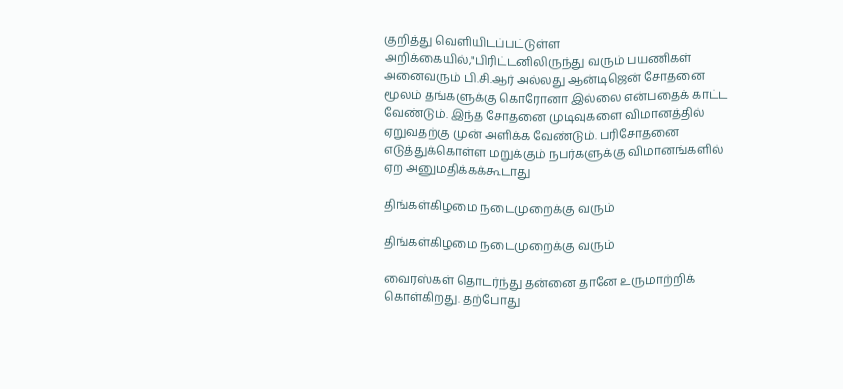குறித்து வெளியிடப்பட்டுள்ள அறிக்கையில்,"பிரிட்டனிலிருந்து வரும் பயணிகள் அனைவரும் பி.சி.ஆர் அல்லது ஆன்டிஜென் சோதனை மூலம் தங்களுக்கு கொரோனா இல்லை என்பதைக் காட்ட வேண்டும். இந்த சோதனை முடிவுகளை விமானத்தில் ஏறுவதற்கு முன் அளிக்க வேண்டும். பரிசோதனை எடுத்துக்கொள்ள மறுக்கும் நபர்களுக்கு விமானங்களில் ஏற அனுமதிக்கக்கூடாது

திங்கள்கிழமை நடைமுறைக்கு வரும்

திங்கள்கிழமை நடைமுறைக்கு வரும்

வைரஸ்கள் தொடர்ந்து தன்னை தானே உருமாற்றிக் கொள்கிறது. தற்போது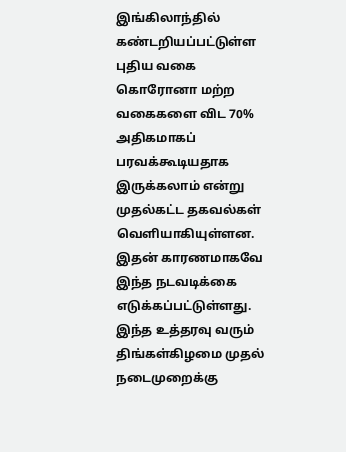இங்கிலாந்தில் கண்டறியப்பட்டுள்ள புதிய வகை கொரோனா மற்ற வகைகளை விட 70% அதிகமாகப் பரவக்கூடியதாக இருக்கலாம் என்று முதல்கட்ட தகவல்கள் வெளியாகியுள்ளன. இதன் காரணமாகவே இந்த நடவடிக்கை எடுக்கப்பட்டுள்ளது. இந்த உத்தரவு வரும் திங்கள்கிழமை முதல் நடைமுறைக்கு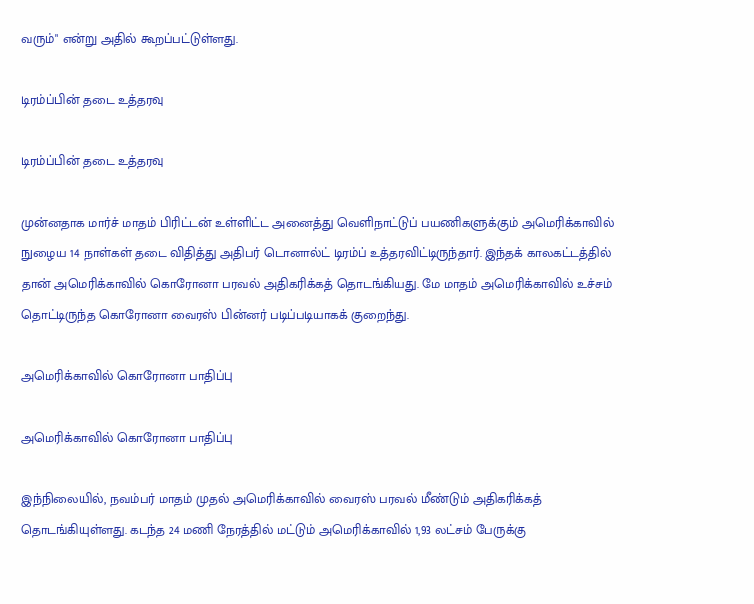வரும்" என்று அதில் கூறப்பட்டுள்ளது.

டிரம்ப்பின் தடை உத்தரவு

டிரம்ப்பின் தடை உத்தரவு

முன்னதாக மார்ச் மாதம் பிரிட்டன் உள்ளிட்ட அனைத்து வெளிநாட்டுப் பயணிகளுக்கும் அமெரிக்காவில் நுழைய 14 நாள்கள் தடை விதித்து அதிபர் டொனால்ட் டிரம்ப் உத்தரவிட்டிருந்தார். இந்தக் காலகட்டத்தில் தான் அமெரிக்காவில் கொரோனா பரவல் அதிகரிக்கத் தொடங்கியது. மே மாதம் அமெரிக்காவில் உச்சம் தொட்டிருந்த கொரோனா வைரஸ் பின்னர் படிப்படியாகக் குறைந்து.

அமெரிக்காவில் கொரோனா பாதிப்பு

அமெரிக்காவில் கொரோனா பாதிப்பு

இந்நிலையில், நவம்பர் மாதம் முதல் அமெரிக்காவில் வைரஸ் பரவல் மீண்டும் அதிகரிக்கத் தொடங்கியுள்ளது. கடந்த 24 மணி நேரத்தில் மட்டும் அமெரிக்காவில் 1,93 லட்சம் பேருக்கு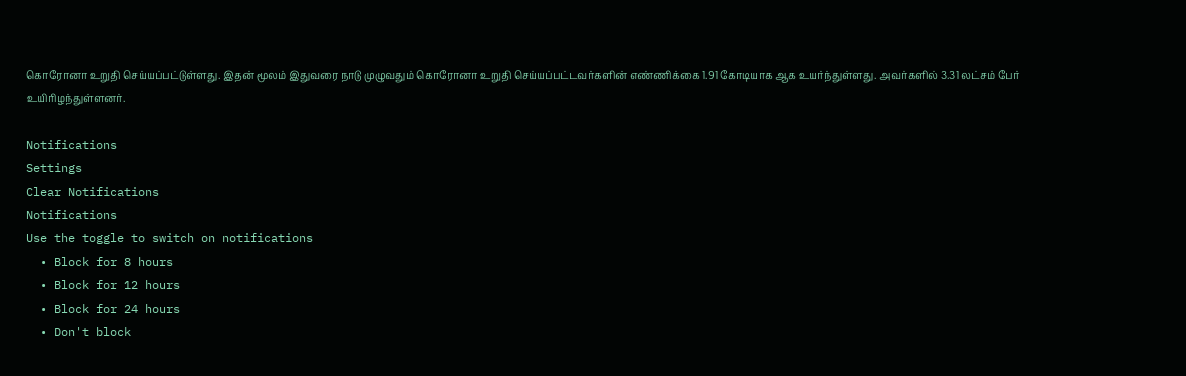கொரோனா உறுதி செய்யப்பட்டுள்ளது. இதன் மூலம் இதுவரை நாடு முழுவதும் கொரோனா உறுதி செய்யப்பட்டவர்களின் எண்ணிக்கை 1.91 கோடியாக ஆக உயர்ந்துள்ளது. அவர்களில் 3.31 லட்சம் பேர் உயிரிழந்துள்ளனர்.

Notifications
Settings
Clear Notifications
Notifications
Use the toggle to switch on notifications
  • Block for 8 hours
  • Block for 12 hours
  • Block for 24 hours
  • Don't block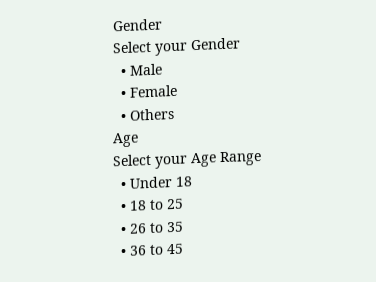Gender
Select your Gender
  • Male
  • Female
  • Others
Age
Select your Age Range
  • Under 18
  • 18 to 25
  • 26 to 35
  • 36 to 45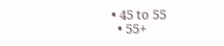• 45 to 55
  • 55+